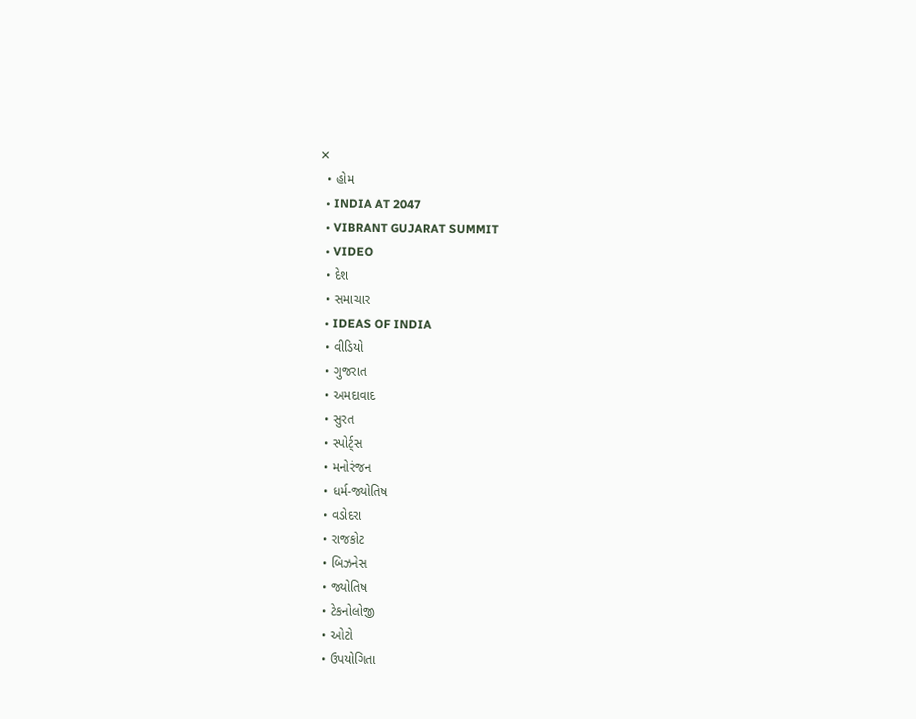✕
  • હોમ
  • INDIA AT 2047
  • VIBRANT GUJARAT SUMMIT
  • VIDEO
  • દેશ
  • સમાચાર
  • IDEAS OF INDIA
  • વીડિયો
  • ગુજરાત
  • અમદાવાદ
  • સુરત
  • સ્પોર્ટ્સ
  • મનોરંજન
  • ધર્મ-જ્યોતિષ
  • વડોદરા
  • રાજકોટ
  • બિઝનેસ
  • જ્યોતિષ
  • ટેકનોલોજી
  • ઓટો
  • ઉપયોગિતા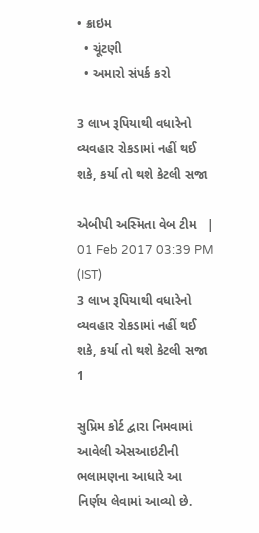• ક્રાઇમ
  • ચૂંટણી
  • અમારો સંપર્ક કરો

3 લાખ રૂપિયાથી વધારેનો વ્યવહાર રોકડામાં નહીં થઈ શકે, કર્યા તો થશે કેટલી સજા

એબીપી અસ્મિતા વેબ ટીમ   |  01 Feb 2017 03:39 PM (IST)
3 લાખ રૂપિયાથી વધારેનો વ્યવહાર રોકડામાં નહીં થઈ શકે, કર્યા તો થશે કેટલી સજા
1

સુપ્રિમ કોર્ટ દ્વારા નિમવામાં આવેલી એસઆઇટીની ભલામણના આધારે આ નિર્ણય લેવામાં આવ્‍યો છે.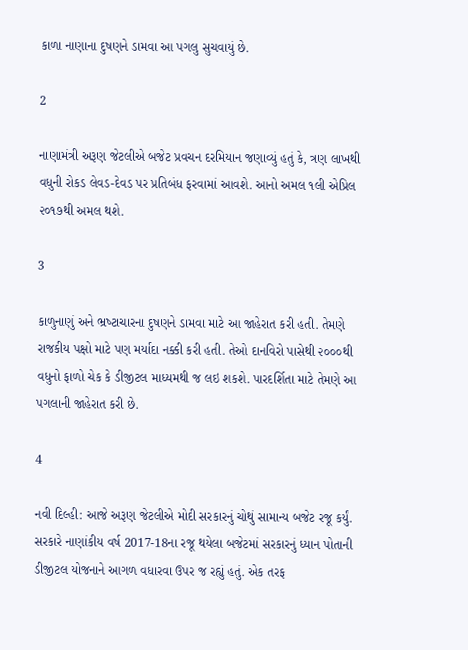કાળા નાણાના દુષણને ડામવા આ પગલુ સુચવાયું છે.

2

નાણામંત્રી અરૂણ જેટલીએ બજેટ પ્રવચન દરમિયાન જણાવ્‍યું હતું કે, ત્રણ લાખથી વધુની રોકડ લેવડ-દેવડ પર પ્રતિબંધ ફરવામાં આવશે. આનો અમલ ૧લી એપ્રિલ ૨૦૧૭થી અમલ થશે.

3

કાળુનાણું અને ભ્રષ્‍ટાચારના દુષણને ડામવા માટે આ જાહેરાત કરી હતી. તેમણે રાજકીય પક્ષો માટે પણ મર્યાદા નક્કી કરી હતી. તેઓ દાનવિરો પાસેથી ૨૦૦૦થી વધુનો ફાળો ચેક કે ડીજીટલ માધ્‍યમથી જ લઇ શકશે. પારદર્શિતા માટે તેમણે આ પગલાની જાહેરાત કરી છે.

4

નવી દિલ્‍હી: આજે અરૂણ જેટલીએ મોદી સરકારનું ચોથું સામાન્ય બજેટ રજૂ કર્યું. સરકારે નાણાંકીય વર્ષ 2017-18ના રજૂ થયેલા બજેટમાં સરકારનું ધ્‍યાન પોતાની ડીજીટલ યોજનાને આગળ વધારવા ઉપર જ રહ્યું હતું. એક તરફ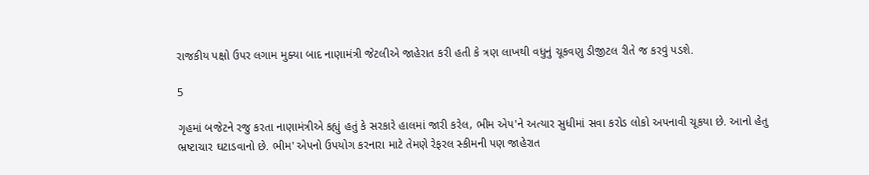રાજકીય પક્ષો ઉપર લગામ મુક્‍યા બાદ નાણામંત્રી જેટલીએ જાહેરાત કરી હતી કે ત્રણ લાખથી વધુનું ચૂકવણુ ડીજીટલ રીતે જ કરવું પડશે.

5

ગૃહમાં બજેટને રજુ કરતા નાણામંત્રીએ કહ્યું હતું કે સરકારે હાલમાં જારી કરેલ, ભીમ એપ'ને અત્‍યાર સુધીમાં સવા કરોડ લોકો અપનાવી ચૂકયા છે. આનો હેતુ ભ્રષ્‍ટાચાર ઘટાડવાનો છે. ભીમ' એપનો ઉપયોગ કરનારા માટે તેમણે રેફરલ સ્‍કીમની પણ જાહેરાત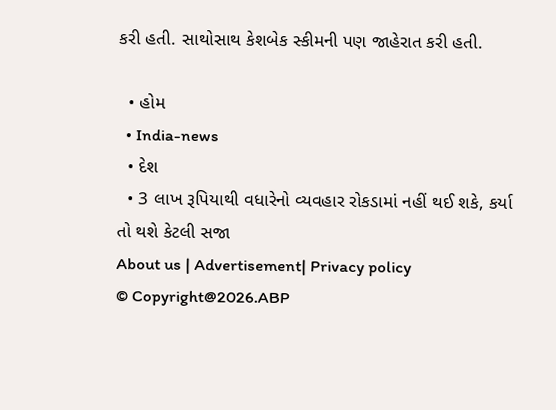કરી હતી. સાથોસાથ કેશબેક સ્‍કીમની પણ જાહેરાત કરી હતી.

  • હોમ
  • India-news
  • દેશ
  • 3 લાખ રૂપિયાથી વધારેનો વ્યવહાર રોકડામાં નહીં થઈ શકે, કર્યા તો થશે કેટલી સજા
About us | Advertisement| Privacy policy
© Copyright@2026.ABP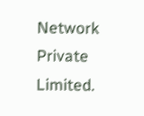Network Private Limited.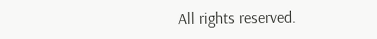All rights reserved.